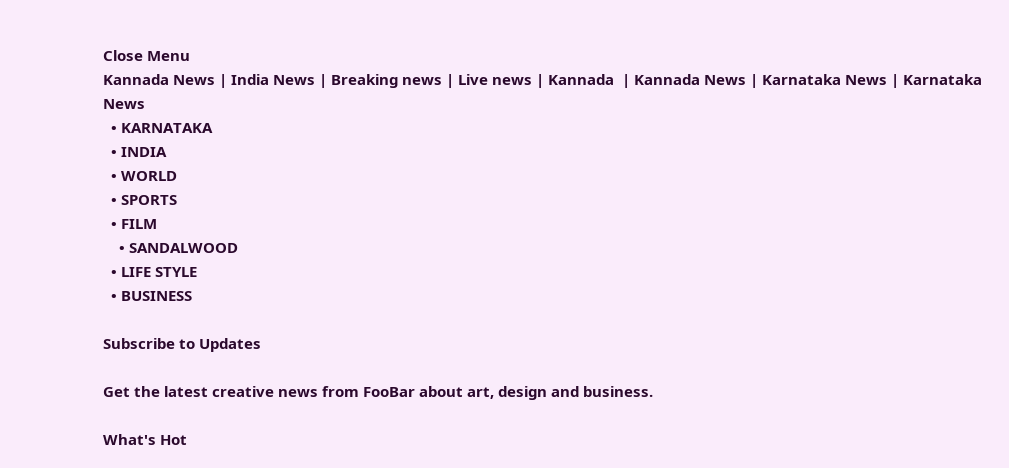Close Menu
Kannada News | India News | Breaking news | Live news | Kannada  | Kannada News | Karnataka News | Karnataka News
  • KARNATAKA
  • INDIA
  • WORLD
  • SPORTS
  • FILM
    • SANDALWOOD
  • LIFE STYLE
  • BUSINESS

Subscribe to Updates

Get the latest creative news from FooBar about art, design and business.

What's Hot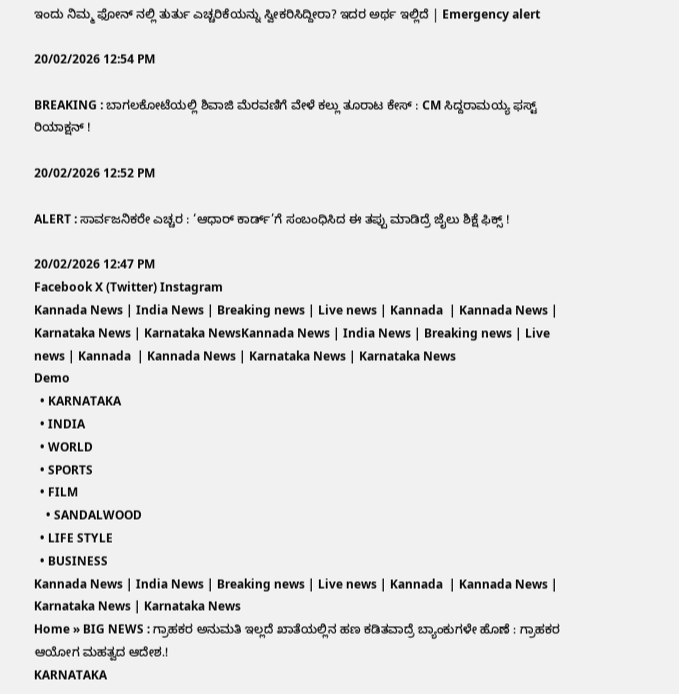ಇಂದು ನಿಮ್ಮ ಫೋನ್ ನಲ್ಲಿ ತುರ್ತು ಎಚ್ಚರಿಕೆಯನ್ನು ಸ್ವೀಕರಿಸಿದ್ದೀರಾ? ಇದರ ಅರ್ಥ ಇಲ್ಲಿದೆ | Emergency alert

20/02/2026 12:54 PM

BREAKING : ಬಾಗಲಕೋಟೆಯಲ್ಲಿ ಶಿವಾಜಿ ಮೆರವಣಿಗೆ ವೇಳೆ ಕಲ್ಲು ತೂರಾಟ ಕೇಸ್ : CM ಸಿದ್ದರಾಮಯ್ಯ ಫಸ್ಟ್ ರಿಯಾಕ್ಷನ್ !

20/02/2026 12:52 PM

ALERT : ಸಾರ್ವಜನಿಕರೇ ಎಚ್ಚರ : ‘ಆಧಾರ್ ಕಾರ್ಡ್’ಗೆ ಸಂಬಂಧಿಸಿದ ಈ ತಪ್ಪು ಮಾಡಿದ್ರೆ ಜೈಲು ಶಿಕ್ಷೆ ಫಿಕ್ಸ್ !

20/02/2026 12:47 PM
Facebook X (Twitter) Instagram
Kannada News | India News | Breaking news | Live news | Kannada  | Kannada News | Karnataka News | Karnataka NewsKannada News | India News | Breaking news | Live news | Kannada  | Kannada News | Karnataka News | Karnataka News
Demo
  • KARNATAKA
  • INDIA
  • WORLD
  • SPORTS
  • FILM
    • SANDALWOOD
  • LIFE STYLE
  • BUSINESS
Kannada News | India News | Breaking news | Live news | Kannada  | Kannada News | Karnataka News | Karnataka News
Home » BIG NEWS : ಗ್ರಾಹಕರ ಅನುಮತಿ ಇಲ್ಲದೆ ಖಾತೆಯಲ್ಲಿನ ಹಣ ಕಡಿತವಾದ್ರೆ ಬ್ಯಾಂಕುಗಳೇ ಹೊಣೆ : ಗ್ರಾಹಕರ ಆಯೋಗ ಮಹತ್ವದ ಆದೇಶ.!
KARNATAKA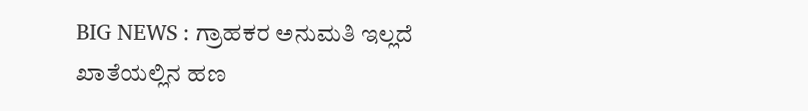BIG NEWS : ಗ್ರಾಹಕರ ಅನುಮತಿ ಇಲ್ಲದೆ ಖಾತೆಯಲ್ಲಿನ ಹಣ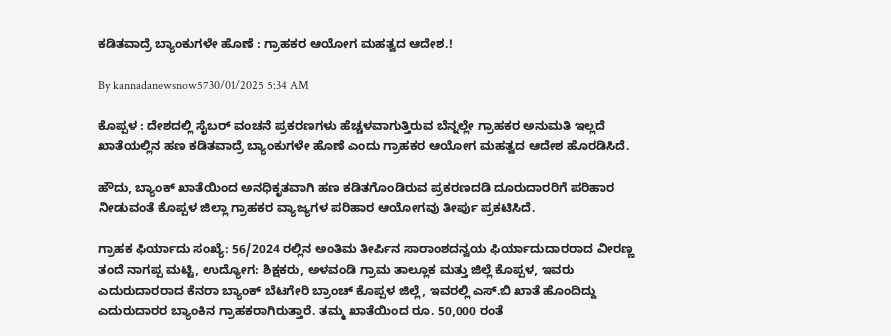ಕಡಿತವಾದ್ರೆ ಬ್ಯಾಂಕುಗಳೇ ಹೊಣೆ : ಗ್ರಾಹಕರ ಆಯೋಗ ಮಹತ್ವದ ಆದೇಶ.!

By kannadanewsnow5730/01/2025 5:34 AM

ಕೊಪ್ಪಳ : ದೇಶದಲ್ಲಿ ಸೈಬರ್ ವಂಚನೆ ಪ್ರಕರಣಗಳು ಹೆಚ್ಚಳವಾಗುತ್ತಿರುವ ಬೆನ್ನಲ್ಲೇ ಗ್ರಾಹಕರ ಅನುಮತಿ ಇಲ್ಲದೆ ಖಾತೆಯಲ್ಲಿನ ಹಣ ಕಡಿತವಾದ್ರೆ ಬ್ಯಾಂಕುಗಳೇ ಹೊಣೆ ಎಂದು ಗ್ರಾಹಕರ ಆಯೋಗ ಮಹತ್ವದ ಆದೇಶ ಹೊರಡಿಸಿದೆ.

ಹೌದು, ಬ್ಯಾಂಕ್ ಖಾತೆಯಿಂದ ಅನಧಿಕೃತವಾಗಿ ಹಣ ಕಡಿತಗೊಂಡಿರುವ ಪ್ರಕರಣದಡಿ ದೂರುದಾರರಿಗೆ ಪರಿಹಾರ ನೀಡುವಂತೆ ಕೊಪ್ಪಳ ಜಿಲ್ಲಾ ಗ್ರಾಹಕರ ವ್ಯಾಜ್ಯಗಳ ಪರಿಹಾರ ಆಯೋಗವು ತೀರ್ಪು ಪ್ರಕಟಿಸಿದೆ.

ಗ್ರಾಹಕ ಫಿರ್ಯಾದು ಸಂಖ್ಯೆ: 56/2024 ರಲ್ಲಿನ ಅಂತಿಮ ತೀರ್ಪಿನ ಸಾರಾಂಶದನ್ವಯ ಫಿರ್ಯಾದುದಾರರಾದ ವೀರಣ್ಣ ತಂದೆ ನಾಗಪ್ಪ ಮಟ್ಟಿ, ಉದ್ಯೋಗ: ಶಿಕ್ಷಕರು, ಅಳವಂಡಿ ಗ್ರಾಮ ತಾಲ್ಲೂಕ ಮತ್ತು ಜಿಲ್ಲೆ ಕೊಪ್ಪಳ, ಇವರು ಎದುರುದಾರರಾದ ಕೆನರಾ ಬ್ಯಾಂಕ್ ಬೆಟಗೇರಿ ಬ್ರಾಂಚ್ ಕೊಪ್ಪಳ ಜಿಲ್ಲೆ, ಇವರಲ್ಲಿ ಎಸ್.ಬಿ ಖಾತೆ ಹೊಂದಿದ್ದು ಎದುರುದಾರರ ಬ್ಯಾಂಕಿನ ಗ್ರಾಹಕರಾಗಿರುತ್ತಾರೆ. ತಮ್ಮ ಖಾತೆಯಿಂದ ರೂ. 50,000 ರಂತೆ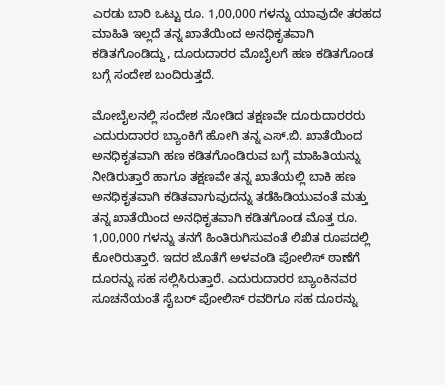ಎರಡು ಬಾರಿ ಒಟ್ಟು ರೂ. 1,00,000 ಗಳನ್ನು ಯಾವುದೇ ತರಹದ ಮಾಹಿತಿ ಇಲ್ಲದೆ ತನ್ನ ಖಾತೆಯಿಂದ ಅನಧಿಕೃತವಾಗಿ ಕಡಿತಗೊಂಡಿದ್ದು, ದೂರುದಾರರ ಮೊಬೈಲಗೆ ಹಣ ಕಡಿತಗೊಂಡ ಬಗ್ಗೆ ಸಂದೇಶ ಬಂದಿರುತ್ತದೆ.

ಮೋಬೈಲನಲ್ಲಿ ಸಂದೇಶ ನೋಡಿದ ತಕ್ಷಣವೇ ದೂರುದಾರರರು ಎದುರುದಾರರ ಬ್ಯಾಂಕಿಗೆ ಹೋಗಿ ತನ್ನ ಎಸ್.ಬಿ. ಖಾತೆಯಿಂದ ಅನಧಿಕೃತವಾಗಿ ಹಣ ಕಡಿತಗೊಂಡಿರುವ ಬಗ್ಗೆ ಮಾಹಿತಿಯನ್ನು ನೀಡಿರುತ್ತಾರೆ ಹಾಗೂ ತಕ್ಷಣವೇ ತನ್ನ ಖಾತೆಯಲ್ಲಿ ಬಾಕಿ ಹಣ ಅನಧಿಕೃತವಾಗಿ ಕಡಿತವಾಗುವುದನ್ನು ತಡೆಹಿಡಿಯುವಂತೆ ಮತ್ತು ತನ್ನ ಖಾತೆಯಿಂದ ಅನಧಿಕೃತವಾಗಿ ಕಡಿತಗೊಂಡ ಮೊತ್ತ ರೂ. 1,00,000 ಗಳನ್ನು ತನಗೆ ಹಿಂತಿರುಗಿಸುವಂತೆ ಲಿಖಿತ ರೂಪದಲ್ಲಿ ಕೋರಿರುತ್ತಾರೆ. ಇದರ ಜೊತೆಗೆ ಅಳವಂಡಿ ಪೋಲಿಸ್ ಠಾಣೆಗೆ ದೂರನ್ನು ಸಹ ಸಲ್ಲಿಸಿರುತ್ತಾರೆ. ಎದುರುದಾರರ ಬ್ಯಾಂಕಿನವರ ಸೂಚನೆಯಂತೆ ಸೈಬರ್ ಪೋಲಿಸ್ ರವರಿಗೂ ಸಹ ದೂರನ್ನು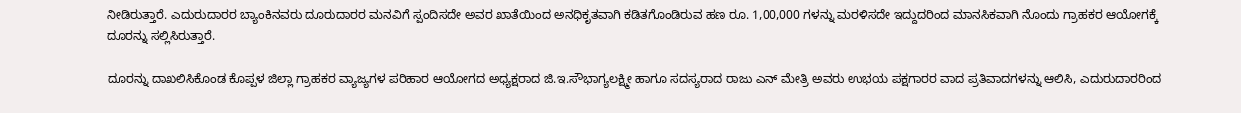ನೀಡಿರುತ್ತಾರೆ. ಎದುರುದಾರರ ಬ್ಯಾಂಕಿನವರು ದೂರುದಾರರ ಮನವಿಗೆ ಸ್ಪಂದಿಸದೇ ಅವರ ಖಾತೆಯಿಂದ ಅನಧಿಕೃತವಾಗಿ ಕಡಿತಗೊಂಡಿರುವ ಹಣ ರೂ. 1,00,000 ಗಳನ್ನು ಮರಳಿಸದೇ ಇದ್ದುದರಿಂದ ಮಾನಸಿಕವಾಗಿ ನೊಂದು ಗ್ರಾಹಕರ ಆಯೋಗಕ್ಕೆ ದೂರನ್ನು ಸಲ್ಲಿಸಿರುತ್ತಾರೆ.

ದೂರನ್ನು ದಾಖಲಿಸಿಕೊಂಡ ಕೊಪ್ಪಳ ಜಿಲ್ಲಾ ಗ್ರಾಹಕರ ವ್ಯಾಜ್ಯಗಳ ಪರಿಹಾರ ಆಯೋಗದ ಅಧ್ಯಕ್ಷರಾದ ಜಿ.ಇ.ಸೌಭಾಗ್ಯಲಕ್ಷ್ಮೀ ಹಾಗೂ ಸದಸ್ಯರಾದ ರಾಜು ಎನ್ ಮೇತ್ರಿ ಅವರು ಉಭಯ ಪಕ್ಷಗಾರರ ವಾದ ಪ್ರತಿವಾದಗಳನ್ನು ಆಲಿಸಿ, ಎದುರುದಾರರಿಂದ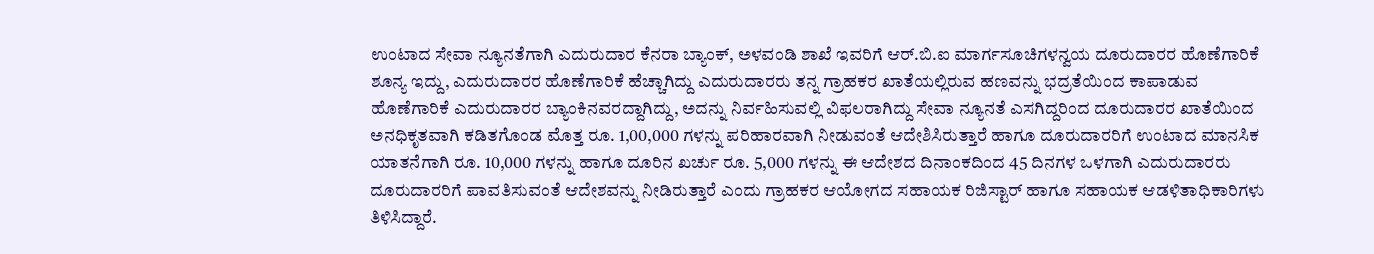ಉಂಟಾದ ಸೇವಾ ನ್ಯೂನತೆಗಾಗಿ ಎದುರುದಾರ ಕೆನರಾ ಬ್ಯಾಂಕ್, ಅಳವಂಡಿ ಶಾಖೆ ಇವರಿಗೆ ಆರ್.ಬಿ.ಐ ಮಾರ್ಗಸೂಚಿಗಳನ್ವಯ ದೂರುದಾರರ ಹೊಣೆಗಾರಿಕೆ ಶೂನ್ಯ ಇದ್ದು, ಎದುರುದಾರರ ಹೊಣೆಗಾರಿಕೆ ಹೆಚ್ಚಾಗಿದ್ದು ಎದುರುದಾರರು ತನ್ನ ಗ್ರಾಹಕರ ಖಾತೆಯಲ್ಲಿರುವ ಹಣವನ್ನು ಭದ್ರತೆಯಿಂದ ಕಾಪಾಡುವ ಹೊಣೆಗಾರಿಕೆ ಎದುರುದಾರರ ಬ್ಯಾಂಕಿನವರದ್ದಾಗಿದ್ದು, ಅದನ್ನು ನಿರ್ವಹಿಸುವಲ್ಲಿ ವಿಫಲರಾಗಿದ್ದು ಸೇವಾ ನ್ಯೂನತೆ ಎಸಗಿದ್ದರಿಂದ ದೂರುದಾರರ ಖಾತೆಯಿಂದ ಅನಧಿಕೃತವಾಗಿ ಕಡಿತಗೊಂಡ ಮೊತ್ತ ರೂ. 1,00,000 ಗಳನ್ನು ಪರಿಹಾರವಾಗಿ ನೀಡುವಂತೆ ಆದೇಶಿಸಿರುತ್ತಾರೆ ಹಾಗೂ ದೂರುದಾರರಿಗೆ ಉಂಟಾದ ಮಾನಸಿಕ ಯಾತನೆಗಾಗಿ ರೂ. 10,000 ಗಳನ್ನು ಹಾಗೂ ದೂರಿನ ಖರ್ಚು ರೂ. 5,000 ಗಳನ್ನು ಈ ಆದೇಶದ ದಿನಾಂಕದಿಂದ 45 ದಿನಗಳ ಒಳಗಾಗಿ ಎದುರುದಾರರು ದೂರುದಾರರಿಗೆ ಪಾವತಿಸುವಂತೆ ಆದೇಶವನ್ನು ನೀಡಿರುತ್ತಾರೆ ಎಂದು ಗ್ರಾಹಕರ ಆಯೋಗದ ಸಹಾಯಕ ರಿಜಿಸ್ಟಾರ್ ಹಾಗೂ ಸಹಾಯಕ ಆಡಳಿತಾಧಿಕಾರಿಗಳು ತಿಳಿಸಿದ್ದಾರೆ.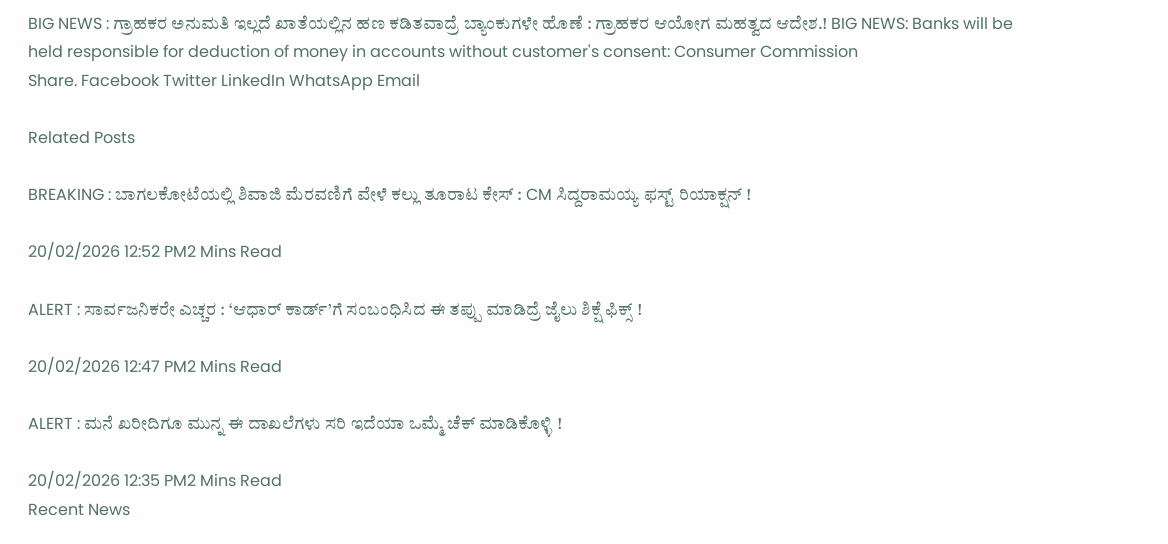BIG NEWS : ಗ್ರಾಹಕರ ಅನುಮತಿ ಇಲ್ಲದೆ ಖಾತೆಯಲ್ಲಿನ ಹಣ ಕಡಿತವಾದ್ರೆ ಬ್ಯಾಂಕುಗಳೇ ಹೊಣೆ : ಗ್ರಾಹಕರ ಆಯೋಗ ಮಹತ್ವದ ಆದೇಶ.! BIG NEWS: Banks will be held responsible for deduction of money in accounts without customer's consent: Consumer Commission
Share. Facebook Twitter LinkedIn WhatsApp Email

Related Posts

BREAKING : ಬಾಗಲಕೋಟೆಯಲ್ಲಿ ಶಿವಾಜಿ ಮೆರವಣಿಗೆ ವೇಳೆ ಕಲ್ಲು ತೂರಾಟ ಕೇಸ್ : CM ಸಿದ್ದರಾಮಯ್ಯ ಫಸ್ಟ್ ರಿಯಾಕ್ಷನ್ !

20/02/2026 12:52 PM2 Mins Read

ALERT : ಸಾರ್ವಜನಿಕರೇ ಎಚ್ಚರ : ‘ಆಧಾರ್ ಕಾರ್ಡ್’ಗೆ ಸಂಬಂಧಿಸಿದ ಈ ತಪ್ಪು ಮಾಡಿದ್ರೆ ಜೈಲು ಶಿಕ್ಷೆ ಫಿಕ್ಸ್ !

20/02/2026 12:47 PM2 Mins Read

ALERT : ಮನೆ ಖರೀದಿಗೂ ಮುನ್ನ ಈ ದಾಖಲೆಗಳು ಸರಿ ಇದೆಯಾ ಒಮ್ಮೆ ಚೆಕ್ ಮಾಡಿಕೊಳ್ಳಿ !

20/02/2026 12:35 PM2 Mins Read
Recent News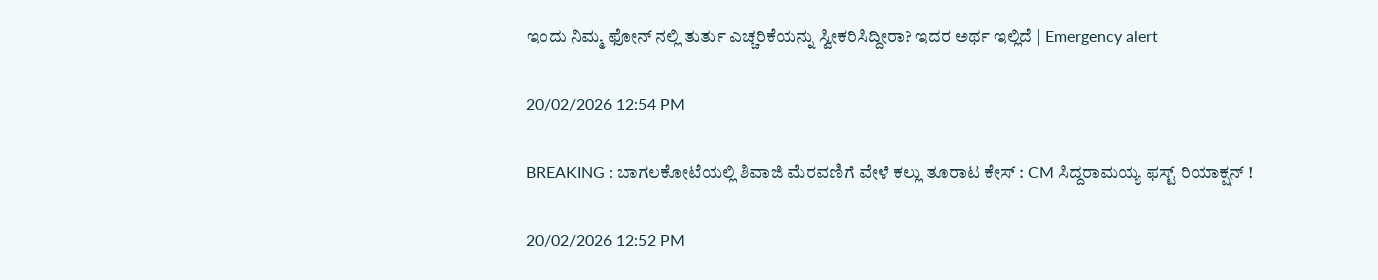ಇಂದು ನಿಮ್ಮ ಫೋನ್ ನಲ್ಲಿ ತುರ್ತು ಎಚ್ಚರಿಕೆಯನ್ನು ಸ್ವೀಕರಿಸಿದ್ದೀರಾ? ಇದರ ಅರ್ಥ ಇಲ್ಲಿದೆ | Emergency alert

20/02/2026 12:54 PM

BREAKING : ಬಾಗಲಕೋಟೆಯಲ್ಲಿ ಶಿವಾಜಿ ಮೆರವಣಿಗೆ ವೇಳೆ ಕಲ್ಲು ತೂರಾಟ ಕೇಸ್ : CM ಸಿದ್ದರಾಮಯ್ಯ ಫಸ್ಟ್ ರಿಯಾಕ್ಷನ್ !

20/02/2026 12:52 PM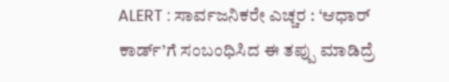ALERT : ಸಾರ್ವಜನಿಕರೇ ಎಚ್ಚರ : ‘ಆಧಾರ್ ಕಾರ್ಡ್’ಗೆ ಸಂಬಂಧಿಸಿದ ಈ ತಪ್ಪು ಮಾಡಿದ್ರೆ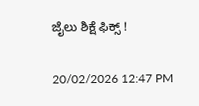ಜೈಲು ಶಿಕ್ಷೆ ಫಿಕ್ಸ್ !

20/02/2026 12:47 PM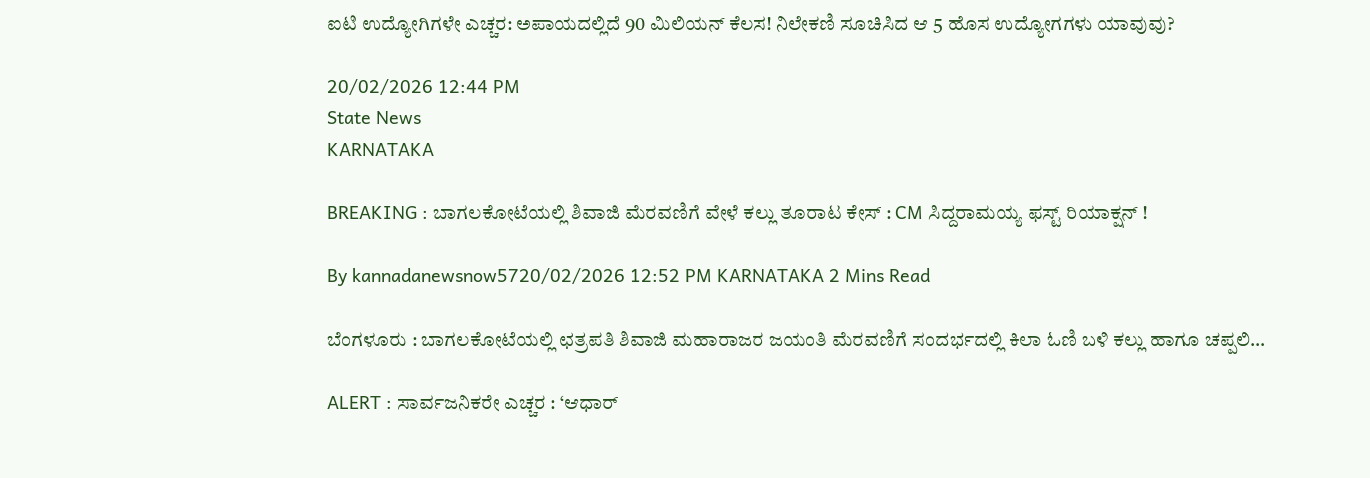ಐಟಿ ಉದ್ಯೋಗಿಗಳೇ ಎಚ್ಚರ: ಅಪಾಯದಲ್ಲಿದೆ 90 ಮಿಲಿಯನ್ ಕೆಲಸ! ನಿಲೇಕಣಿ ಸೂಚಿಸಿದ ಆ 5 ಹೊಸ ಉದ್ಯೋಗಗಳು ಯಾವುವು?

20/02/2026 12:44 PM
State News
KARNATAKA

BREAKING : ಬಾಗಲಕೋಟೆಯಲ್ಲಿ ಶಿವಾಜಿ ಮೆರವಣಿಗೆ ವೇಳೆ ಕಲ್ಲು ತೂರಾಟ ಕೇಸ್ : CM ಸಿದ್ದರಾಮಯ್ಯ ಫಸ್ಟ್ ರಿಯಾಕ್ಷನ್ !

By kannadanewsnow5720/02/2026 12:52 PM KARNATAKA 2 Mins Read

ಬೆಂಗಳೂರು : ಬಾಗಲಕೋಟೆಯಲ್ಲಿ ಛತ್ರಪತಿ ಶಿವಾಜಿ ಮಹಾರಾಜರ ಜಯಂತಿ ಮೆರವಣಿಗೆ ಸಂದರ್ಭದಲ್ಲಿ ಕಿಲಾ ಓಣಿ ಬಳಿ ಕಲ್ಲು ಹಾಗೂ ಚಪ್ಪಲಿ…

ALERT : ಸಾರ್ವಜನಿಕರೇ ಎಚ್ಚರ : ‘ಆಧಾರ್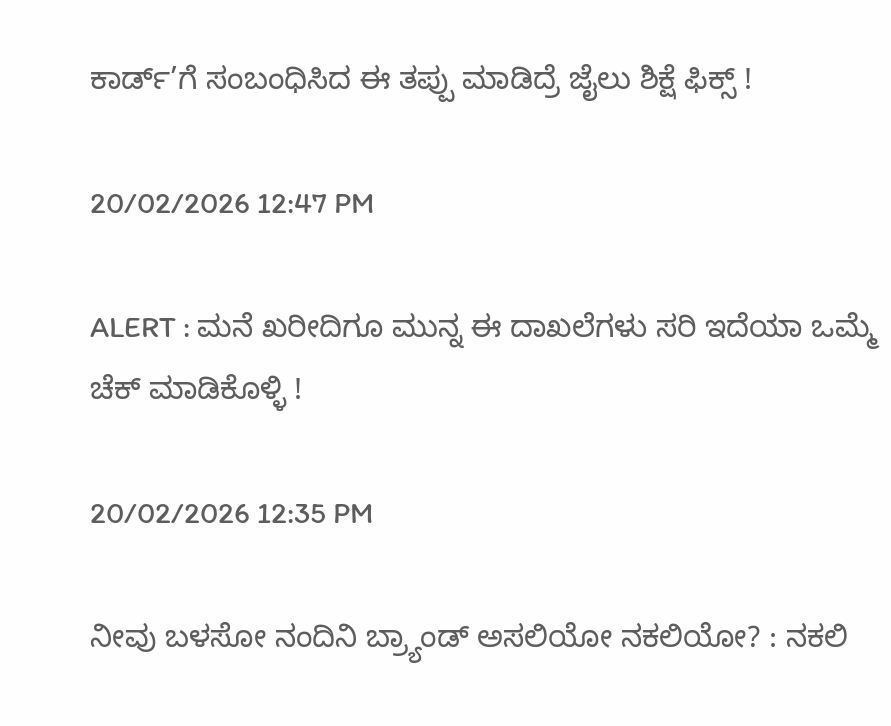ಕಾರ್ಡ್’ಗೆ ಸಂಬಂಧಿಸಿದ ಈ ತಪ್ಪು ಮಾಡಿದ್ರೆ ಜೈಲು ಶಿಕ್ಷೆ ಫಿಕ್ಸ್ !

20/02/2026 12:47 PM

ALERT : ಮನೆ ಖರೀದಿಗೂ ಮುನ್ನ ಈ ದಾಖಲೆಗಳು ಸರಿ ಇದೆಯಾ ಒಮ್ಮೆ ಚೆಕ್ ಮಾಡಿಕೊಳ್ಳಿ !

20/02/2026 12:35 PM

ನೀವು ಬಳಸೋ ನಂದಿನಿ ಬ್ರ್ಯಾಂಡ್ ಅಸಲಿಯೋ ನಕಲಿಯೋ? : ನಕಲಿ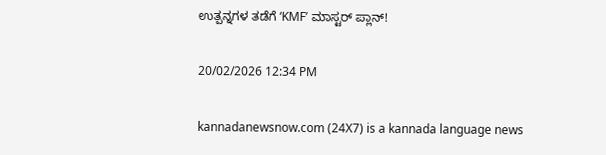ಉತ್ಪನ್ನಗಳ ತಡೆಗೆ ‘KMF’ ಮಾಸ್ಟರ್ ಪ್ಲಾನ್!

20/02/2026 12:34 PM

kannadanewsnow.com (24X7) is a kannada language news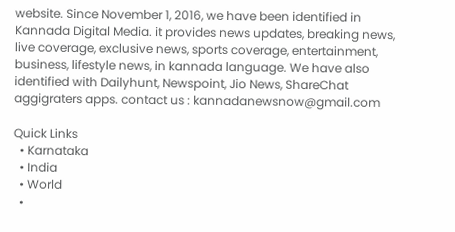website. Since November 1, 2016, we have been identified in Kannada Digital Media. it provides news updates, breaking news, live coverage, exclusive news, sports coverage, entertainment, business, lifestyle news, in kannada language. We have also identified with Dailyhunt, Newspoint, Jio News, ShareChat aggigraters apps. contact us : kannadanewsnow@gmail.com

Quick Links
  • Karnataka
  • India
  • World
  •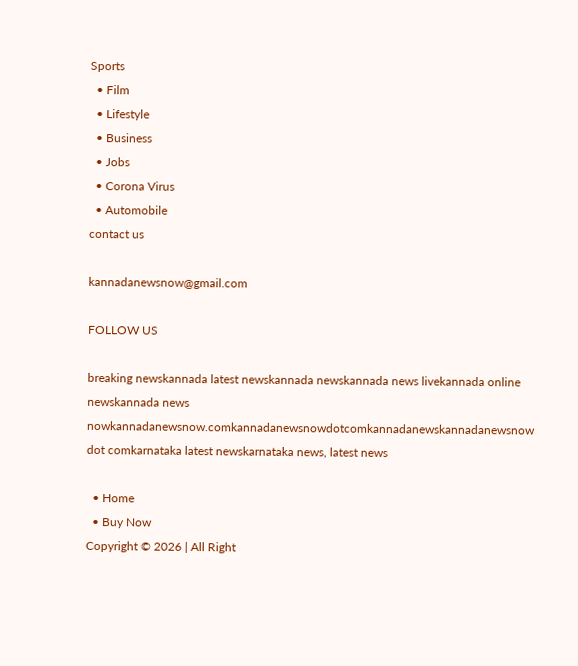Sports
  • Film
  • Lifestyle
  • Business
  • Jobs
  • Corona Virus
  • Automobile
contact us

kannadanewsnow@gmail.com

FOLLOW US

breaking newskannada latest newskannada newskannada news livekannada online newskannada news nowkannadanewsnow.comkannadanewsnowdotcomkannadanewskannadanewsnow dot comkarnataka latest newskarnataka news, latest news

  • Home
  • Buy Now
Copyright © 2026 | All Right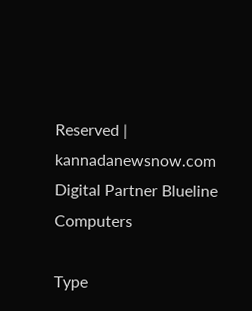Reserved | kannadanewsnow.com
Digital Partner Blueline Computers

Type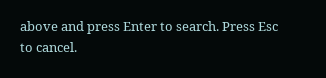above and press Enter to search. Press Esc to cancel.